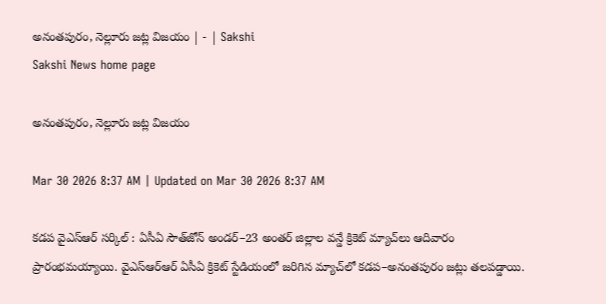అనంతపురం, నెల్లూరు జట్ల విజయం | - | Sakshi
Sakshi News home page

అనంతపురం, నెల్లూరు జట్ల విజయం

Mar 30 2026 8:37 AM | Updated on Mar 30 2026 8:37 AM

కడప వైఎస్‌ఆర్‌ సర్కిల్‌ : ఏసీఏ సౌత్‌జోన్‌ అండర్‌–23 అంతర్‌ జిల్లాల వన్డే క్రికెట్‌ మ్యాచ్‌లు ఆదివారం ప్రారంభమయ్యాయి. వైఎస్‌ఆర్‌ఆర్‌ ఏసీఏ క్రికెట్‌ స్టేడియంలో జరిగిన మ్యాచ్‌లో కడప–అనంతపురం జట్లు తలపడ్డాయి.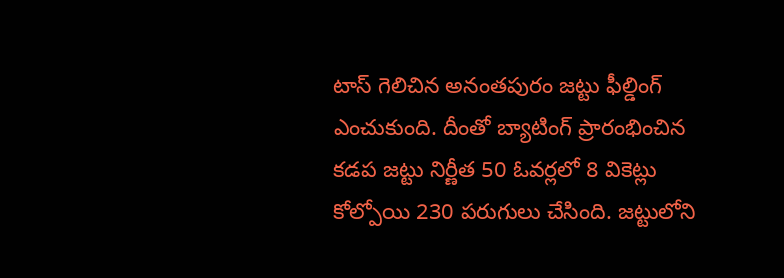టాస్‌ గెలిచిన అనంతపురం జట్టు ఫీల్డింగ్‌ ఎంచుకుంది. దీంతో బ్యాటింగ్‌ ప్రారంభించిన కడప జట్టు నిర్ణీత 50 ఓవర్లలో 8 వికెట్లు కోల్పోయి 230 పరుగులు చేసింది. జట్టులోని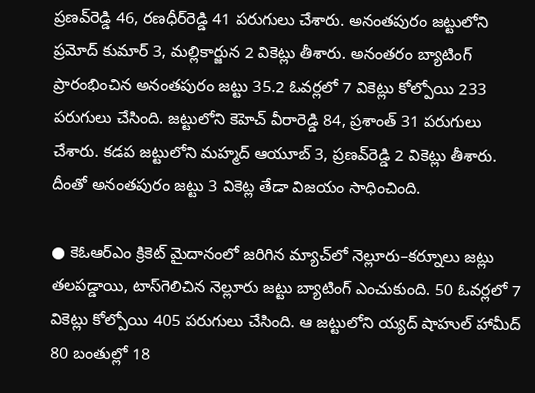ప్రణవ్‌రెడ్డి 46, రణధీర్‌రెడ్డి 41 పరుగులు చేశారు. అనంతపురం జట్టులోని ప్రమోద్‌ కుమార్‌ 3, మల్లికార్జున 2 వికెట్లు తీశారు. అనంతరం బ్యాటింగ్‌ ప్రారంభించిన అనంతపురం జట్టు 35.2 ఓవర్లలో 7 వికెట్లు కోల్పోయి 233 పరుగులు చేసింది. జట్టులోని కెహెచ్‌ వీరారెడ్డి 84, ప్రశాంత్‌ 31 పరుగులు చేశారు. కడప జట్టులోని మహ్మద్‌ ఆయూబ్‌ 3, ప్రణవ్‌రెడ్డి 2 వికెట్లు తీశారు. దీంతో అనంతపురం జట్టు 3 వికెట్ల తేడా విజయం సాధించింది.

● కెఓఆర్‌ఎం క్రికెట్‌ మైదానంలో జరిగిన మ్యాచ్‌లో నెల్లూరు–కర్నూలు జట్లు తలపడ్డాయి, టాస్‌గెలిచిన నెల్లూరు జట్టు బ్యాటింగ్‌ ఎంచుకుంది. 50 ఓవర్లలో 7 వికెట్లు కోల్పోయి 405 పరుగులు చేసింది. ఆ జట్టులోని య్యద్‌ షాహుల్‌ హామీద్‌ 80 బంతుల్లో 18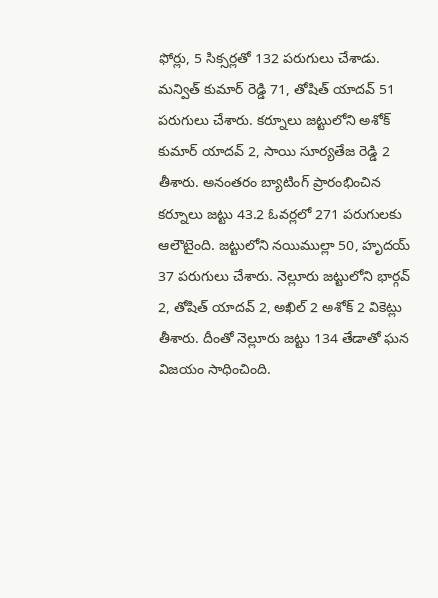ఫోర్లు, 5 సిక్సర్లతో 132 పరుగులు చేశాడు. మన్విత్‌ కుమార్‌ రెడ్డి 71, తోషిత్‌ యాదవ్‌ 51 పరుగులు చేశారు. కర్నూలు జట్టులోని అశోక్‌ కుమార్‌ యాదవ్‌ 2, సాయి సూర్యతేజ రెడ్డి 2 తీశారు. అనంతరం బ్యాటింగ్‌ ప్రారంభించిన కర్నూలు జట్టు 43.2 ఓవర్లలో 271 పరుగులకు ఆలౌటైంది. జట్టులోని నయిముల్లా 50, హృదయ్‌ 37 పరుగులు చేశారు. నెల్లూరు జట్టులోని భార్గవ్‌ 2, తోషిత్‌ యాదవ్‌ 2, అఖిల్‌ 2 అశోక్‌ 2 వికెట్లు తీశారు. దీంతో నెల్లూరు జట్టు 134 తేడాతో ఘన విజయం సాధించింది.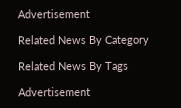Advertisement

Related News By Category

Related News By Tags

Advertisement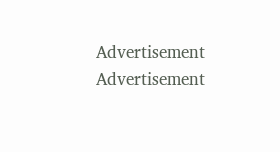Advertisement
Advertisement